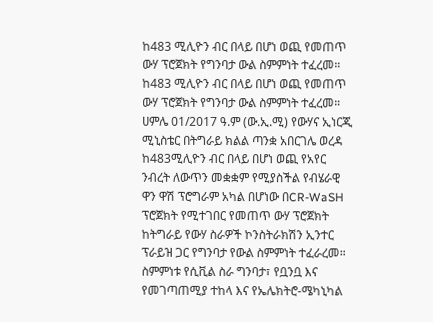ከ483 ሚሊዮን ብር በላይ በሆነ ወጪ የመጠጥ ውሃ ፕሮጀክት የግንባታ ውል ስምምነት ተፈረመ።
ከ483 ሚሊዮን ብር በላይ በሆነ ወጪ የመጠጥ ውሃ ፕሮጀክት የግንባታ ውል ስምምነት ተፈረመ።
ሀምሌ 01/2017 ዓ.ም (ው.ኢ.ሚ) የውሃና ኢነርጂ ሚኒስቴር በትግራይ ክልል ጣንቋ አበርገሌ ወረዳ ከ483ሚሊዮን ብር በላይ በሆነ ወጪ የአየር ንብረት ለውጥን መቋቋም የሚያስችል የብሄራዊ ዋን ዋሽ ፕሮግራም አካል በሆነው በCR-WaSH ፕሮጀክት የሚተገበር የመጠጥ ውሃ ፕሮጀክት ከትግራይ የውሃ ስራዎች ኮንስትራክሽን ኢንተር ፕራይዝ ጋር የግንባታ የውል ስምምነት ተፈራረመ።
ስምምነቱ የሲቪል ስራ ግንባታ፣ የቧንቧ እና የመገጣጠሚያ ተከላ እና የኤሌክትሮ-ሜካኒካል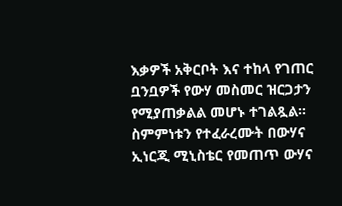እቃዎች አቅርቦት እና ተከላ የገጠር ቧንቧዎች የውሃ መስመር ዝርጋታን የሚያጠቃልል መሆኑ ተገልጿል።
ስምምነቱን የተፈራረሙት በውሃና ኢነርጂ ሚኒስቴር የመጠጥ ውሃና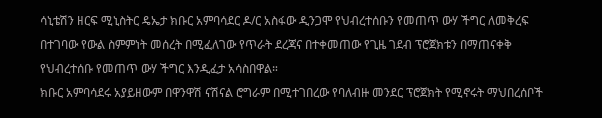ሳኒቴሽን ዘርፍ ሚኒስትር ዴኤታ ክቡር አምባሳደር ዶ/ር አስፋው ዲንጋሞ የህብረተሰቡን የመጠጥ ውሃ ችግር ለመቅረፍ በተገባው የውል ስምምነት መሰረት በሚፈለገው የጥራት ደረጃና በተቀመጠው የጊዜ ገደብ ፕሮጀክቱን በማጠናቀቅ የህብረተሰቡ የመጠጥ ውሃ ችግር እንዲፈታ አሳስበዋል።
ክቡር አምባሳደሩ አያይዘውም በዋንዋሽ ናሽናል ሮግራም በሚተገበረው የባለብዙ መንደር ፕሮጀክት የሚኖሩት ማህበረሰቦች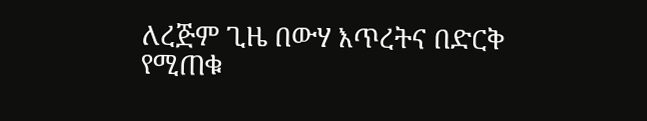ለረጅም ጊዜ በውሃ እጥረትና በድርቅ የሚጠቁ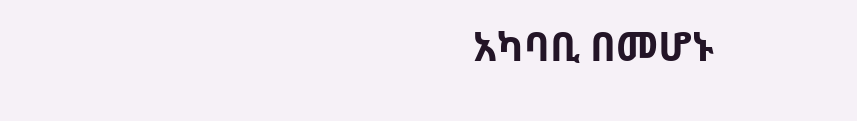አካባቢ በመሆኑ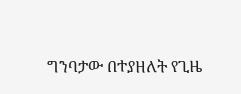ግንባታው በተያዘለት የጊዜ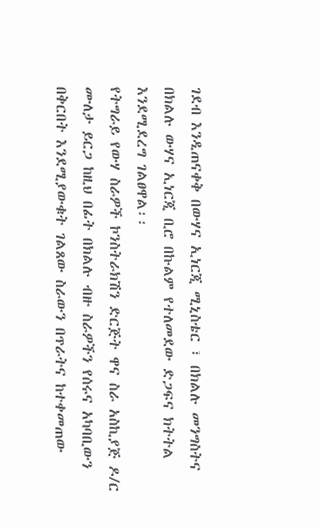ገደብ እንዲጠናቀቅ በውሃና ኢነርጂ ሚኒስቴር ፣ በክልሉ መንግስትና በክልሉ ውሃና ኢነርጂ ቢሮ በኩልም የተለመደው ድጋፍና ክትትል እንደሚደረግ ገልፀዋል፡፡
የትግራይ የውሃ ስራዎች ኮንስትራክሽን ድርጅት ዋና ስራ አስኪያጅ ዶ/ር ሙለታ ይርጋ ከዚህ በፊት በክልሉ ብዙ ስራዎችን የሰሩና አካባቢውን በቅርበት እንደሚያውቁት ገልጸው ስራውን በጥራትና ከተቀመጠው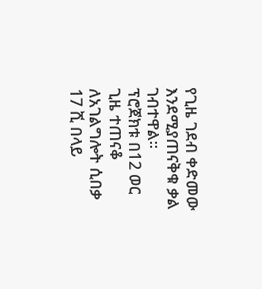የጊዜ ገደብ ቀድመው እንደሚያጠናቅቁ ቃል ገብተዋል፡፡
ፕሮጀክቱ በ12 ወር ጊዜ ተጠናቆ ለአገልግሎት ሲበቃ 17 ሺ በላይ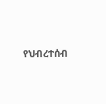የህብረተሰብ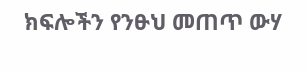ክፍሎችን የንፁህ መጠጥ ውሃ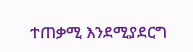ተጠቃሚ እንደሚያደርግ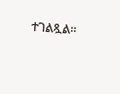ተገልጿል፡፡